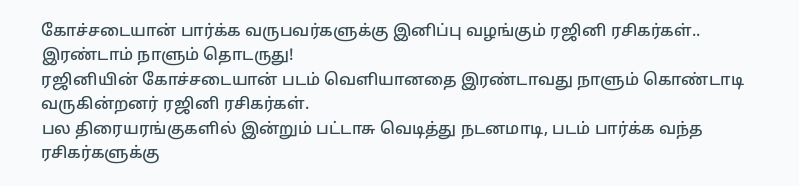கோச்சடையான் பார்க்க வருபவர்களுக்கு இனிப்பு வழங்கும் ரஜினி ரசிகர்கள்.. இரண்டாம் நாளும் தொடருது!
ரஜினியின் கோச்சடையான் படம் வெளியானதை இரண்டாவது நாளும் கொண்டாடி வருகின்றனர் ரஜினி ரசிகர்கள்.
பல திரையரங்குகளில் இன்றும் பட்டாசு வெடித்து நடனமாடி, படம் பார்க்க வந்த ரசிகர்களுக்கு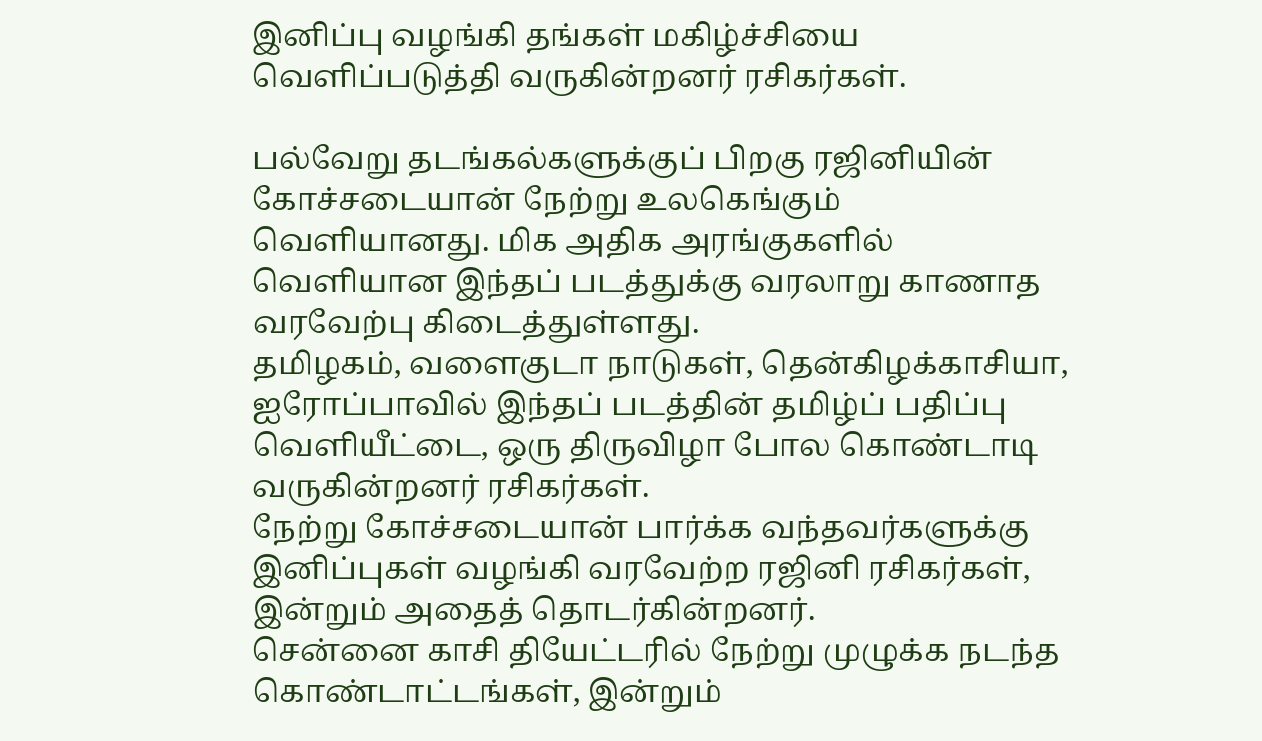இனிப்பு வழங்கி தங்கள் மகிழ்ச்சியை வெளிப்படுத்தி வருகின்றனர் ரசிகர்கள்.

பல்வேறு தடங்கல்களுக்குப் பிறகு ரஜினியின் கோச்சடையான் நேற்று உலகெங்கும் வெளியானது. மிக அதிக அரங்குகளில் வெளியான இந்தப் படத்துக்கு வரலாறு காணாத வரவேற்பு கிடைத்துள்ளது.
தமிழகம், வளைகுடா நாடுகள், தென்கிழக்காசியா, ஐரோப்பாவில் இந்தப் படத்தின் தமிழ்ப் பதிப்பு வெளியீட்டை, ஒரு திருவிழா போல கொண்டாடி வருகின்றனர் ரசிகர்கள்.
நேற்று கோச்சடையான் பார்க்க வந்தவர்களுக்கு இனிப்புகள் வழங்கி வரவேற்ற ரஜினி ரசிகர்கள், இன்றும் அதைத் தொடர்கின்றனர்.
சென்னை காசி தியேட்டரில் நேற்று முழுக்க நடந்த கொண்டாட்டங்கள், இன்றும்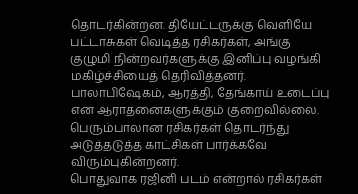தொடர்கின்றன. தியேட்டருக்கு வெளியே பட்டாசுகள் வெடித்த ரசிகர்கள், அங்கு குழுமி நின்றவர்களுக்கு இனிப்பு வழங்கி மகிழ்ச்சியைத் தெரிவித்தனர்.
பாலாபிஷேகம், ஆரத்தி, தேங்காய் உடைப்பு என ஆராதனைகளுக்கும் குறைவில்லை.
பெரும்பாலான ரசிகர்கள் தொடர்ந்து அடுத்தடுத்த காட்சிகள் பார்க்கவே விரும்புகின்றனர்.
பொதுவாக ரஜினி படம் என்றால் ரசிகர்கள்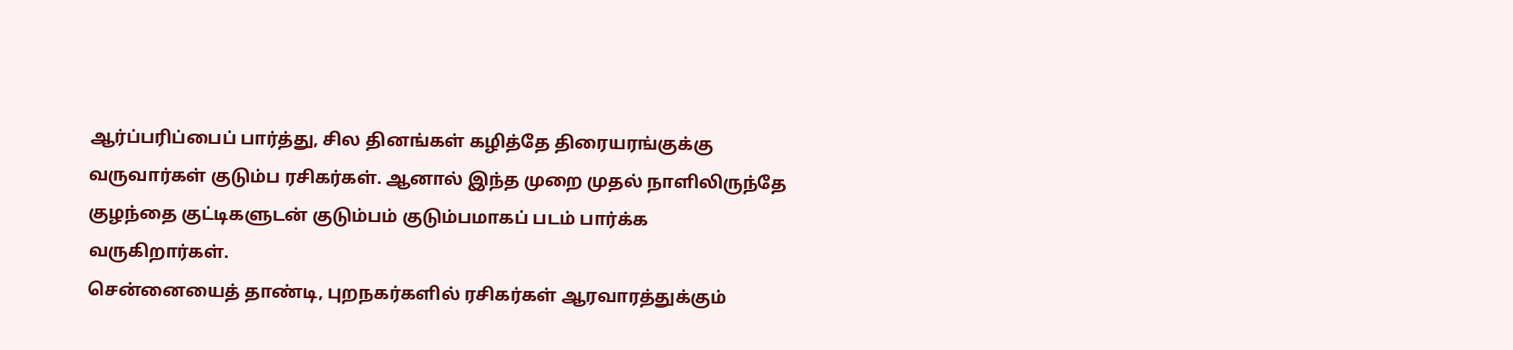ஆர்ப்பரிப்பைப் பார்த்து, சில தினங்கள் கழித்தே திரையரங்குக்கு வருவார்கள் குடும்ப ரசிகர்கள். ஆனால் இந்த முறை முதல் நாளிலிருந்தே குழந்தை குட்டிகளுடன் குடும்பம் குடும்பமாகப் படம் பார்க்க வருகிறார்கள்.
சென்னையைத் தாண்டி, புறநகர்களில் ரசிகர்கள் ஆரவாரத்துக்கும்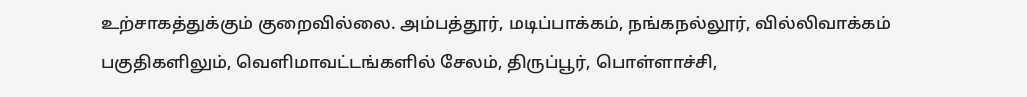உற்சாகத்துக்கும் குறைவில்லை. அம்பத்தூர், மடிப்பாக்கம், நங்கநல்லூர், வில்லிவாக்கம் பகுதிகளிலும், வெளிமாவட்டங்களில் சேலம், திருப்பூர், பொள்ளாச்சி,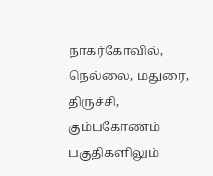நாகர்கோவில், நெல்லை, மதுரை, திருச்சி, கும்பகோணம் பகுதிகளிலும்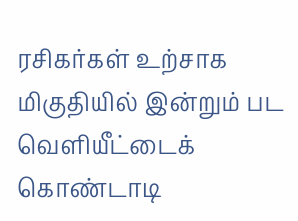ரசிகர்கள் உற்சாக மிகுதியில் இன்றும் பட வெளியீட்டைக் கொண்டாடி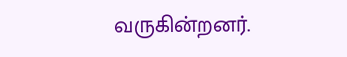வருகின்றனர்.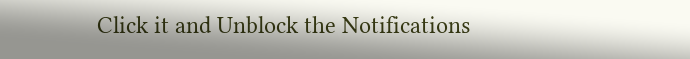Click it and Unblock the Notifications